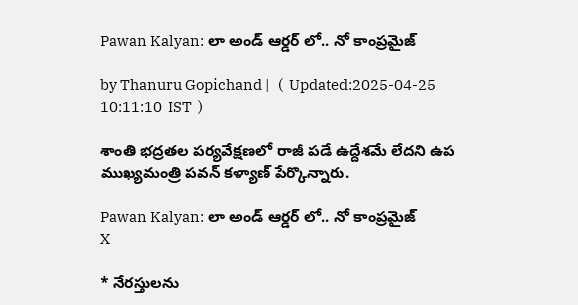Pawan Kalyan: లా అండ్ ఆర్డర్ లో.. నో కాంప్రమైజ్

by Thanuru Gopichand |   (  Updated:2025-04-25 10:11:10  IST  )

శాంతి భద్రతల పర్యవేక్షణలో రాజీ పడే ఉద్దేశమే లేదని ఉప ముఖ్యమంత్రి పవన్ కళ్యాణ్ పేర్కొన్నారు.

Pawan Kalyan: లా అండ్ ఆర్డర్ లో.. నో కాంప్రమైజ్
X

* నేరస్తులను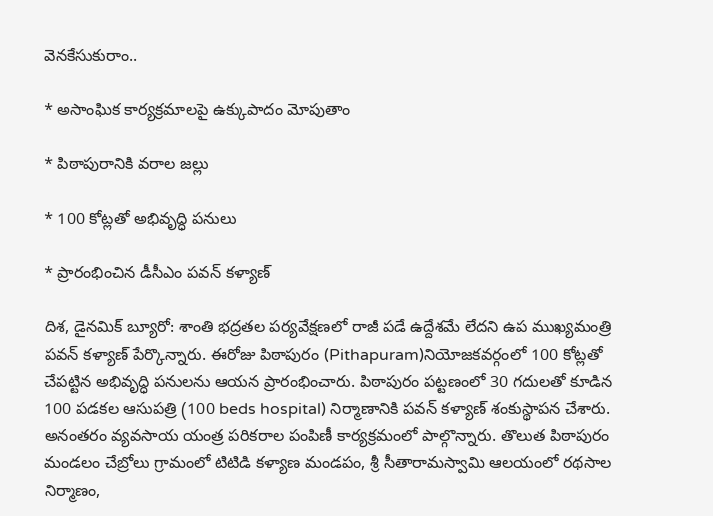వెనకేసుకురాం..

* అసాంఘిక కార్యక్రమాలపై ఉక్కుపాదం మోపుతాం

* పిఠాపురానికి వరాల జల్లు

* 100 కోట్లతో అభివృద్ధి పనులు

* ప్రారంభించిన డీసీఎం పవన్ కళ్యాణ్

దిశ, డైనమిక్ బ్యూరో: శాంతి భద్రతల పర్యవేక్షణలో రాజీ పడే ఉద్దేశమే లేదని ఉప ముఖ్యమంత్రి పవన్ కళ్యాణ్ పేర్కొన్నారు. ఈరోజు పిఠాపురం (Pithapuram)నియోజకవర్గంలో 100 కోట్లతో చేపట్టిన అభివృద్ధి పనులను ఆయన ప్రారంభించారు. పిఠాపురం పట్టణంలో 30 గదులతో కూడిన 100 పడకల ఆసుపత్రి (100 beds hospital) నిర్మాణానికి పవన్ కళ్యాణ్ శంకుస్థాపన చేశారు. అనంతరం వ్యవసాయ యంత్ర పరికరాల పంపిణీ కార్యక్రమంలో పాల్గొన్నారు. తొలుత పిఠాపురం మండలం చేబ్రోలు గ్రామంలో టిటిడి కళ్యాణ మండపం, శ్రీ సీతారామస్వామి ఆలయంలో రథసాల నిర్మాణం,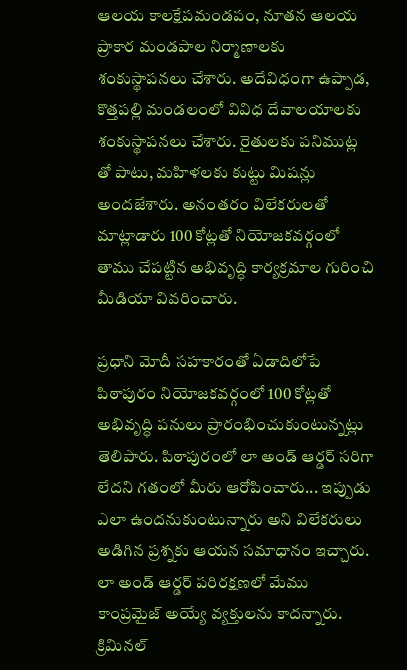ఆలయ కాలక్షేపమండపం, నూతన ఆలయ ప్రాకార మండపాల నిర్మాణాలకు శంకుస్థాపనలు చేశారు. అదేవిధంగా ఉప్పాడ, కొత్తపల్లి మండలంలో వివిధ దేవాలయాలకు శంకుస్థాపనలు చేశారు. రైతులకు పనిముట్ల తో పాటు, మహిళలకు కుట్టు మిషన్లు అందజేశారు. అనంతరం విలేకరులతో మాట్లాడారు 100 కోట్లతో నియోజకవర్గంలో తాము చేపట్టిన అభివృద్ధి కార్యక్రమాల గురించి మీడియా వివరించారు.

ప్రధాని మోదీ సహకారంతో ఏడాదిలోపే పిఠాపురం నియోజకవర్గంలో 100 కోట్లతో అభివృద్ధి పనులు ప్రారంభించుకుంటున్నట్లు తెలిపారు. పిఠాపురంలో లా అండ్ ఆర్డర్ సరిగా లేదని గతంలో మీరు ఆరోపించారు... ఇప్పుడు ఎలా ఉందనుకుంటున్నారు అని విలేకరులు అడిగిన ప్రశ్నకు ఆయన సమాధానం ఇచ్చారు. లా అండ్ ఆర్డర్ పరిరక్షణలో మేము కాంప్రమైజ్ అయ్యే వ్యక్తులను కాదన్నారు. క్రిమినల్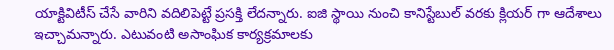యాక్టివిటీస్ చేసే వారిని వదిలిపెట్టే ప్రసక్తి లేదన్నారు. ఐజి స్థాయి నుంచి కానిస్టేబుల్ వరకు క్లియర్ గా ఆదేశాలు ఇచ్చామన్నారు. ఎటువంటి అసాంఘిక కార్యక్రమాలకు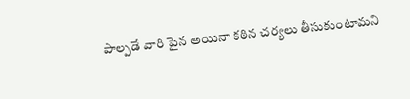పాల్పడే వారి పైన అయినా కఠిన చర్యలు తీసుకుంటామని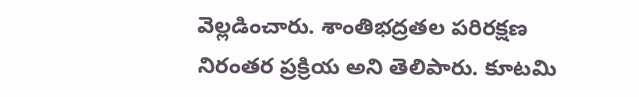వెల్లడించారు. శాంతిభద్రతల పరిరక్షణ నిరంతర ప్రక్రియ అని తెలిపారు. కూటమి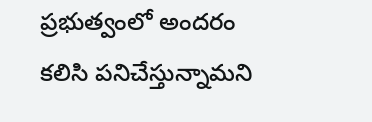ప్రభుత్వంలో అందరం కలిసి పనిచేస్తున్నామని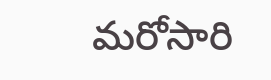మరోసారి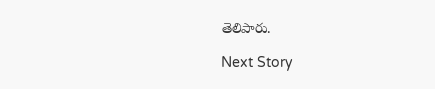తెలిపారు.

Next Story